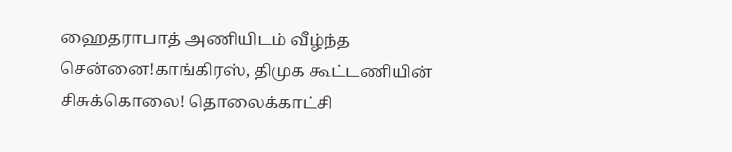ஹைதராபாத் அணியிடம் வீழ்ந்த சென்னை!காங்கிரஸ், திமுக கூட்டணியின் சிசுக்கொலை! தொலைக்காட்சி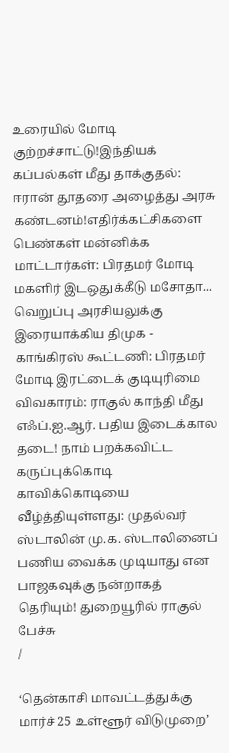உரையில் மோடி குற்றச்சாட்டு!இந்தியக் கப்பல்கள் மீது தாக்குதல்: ஈரான் தூதரை அழைத்து அரசு கண்டனம்!எதிர்க்கட்சிகளை பெண்கள் மன்னிக்க மாட்டார்கள்: பிரதமர் மோடி மகளிர் இடஒதுக்கீடு மசோதா... வெறுப்பு அரசியலுக்கு இரையாக்கிய திமுக - காங்கிரஸ் கூட்டணி: பிரதமர் மோடி இரட்டைக் குடியுரிமை விவகாரம்: ராகுல் காந்தி மீது எஃப்.ஐ.ஆர். பதிய இடைக்கால தடை! நாம் பறக்கவிட்ட கருப்புக்கொடி காவிக்கொடியை வீழ்த்தியுள்ளது: முதல்வர் ஸ்டாலின் மு.க. ஸ்டாலினைப் பணிய வைக்க முடியாது என பாஜகவுக்கு நன்றாகத் தெரியும்! துறையூரில் ராகுல் பேச்சு
/

‘தென்காசி மாவட்டத்துக்கு மார்ச் 25 உள்ளூர் விடுமுறை’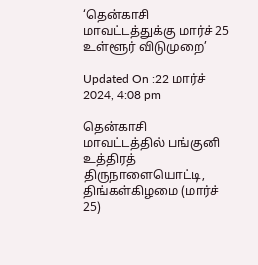‘தென்காசி மாவட்டத்துக்கு மார்ச் 25 உள்ளூர் விடுமுறை’

Updated On :22 மார்ச் 2024, 4:08 pm

தென்காசி மாவட்டத்தில் பங்குனி உத்திரத் திருநாளையொட்டி, திங்கள்கிழமை (மார்ச் 25)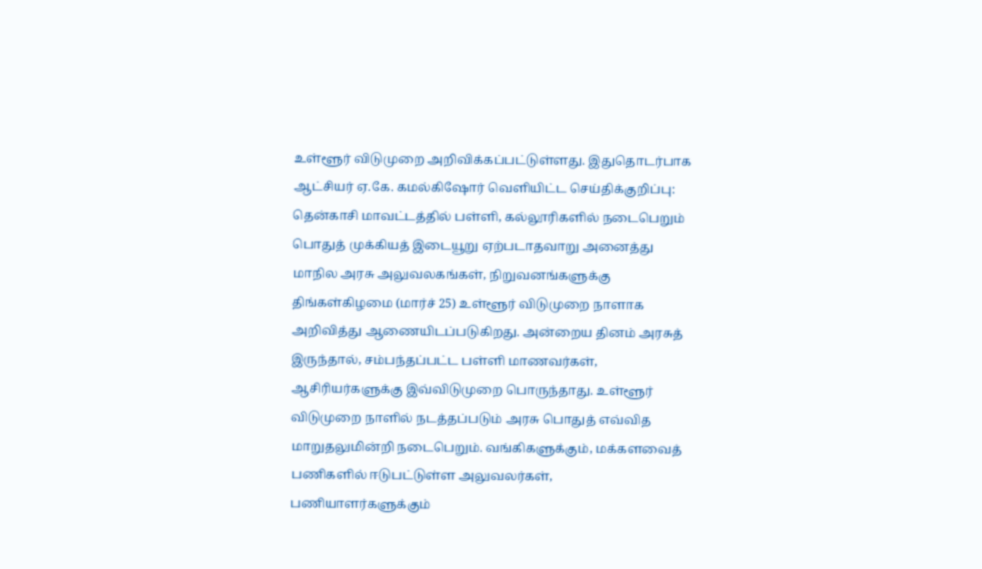உள்ளூர் விடுமுறை அறிவிக்கப்பட்டுள்ளது. இதுதொடர்பாக ஆட்சியர் ஏ.கே. கமல்கிஷோர் வெளியிட்ட செய்திக்குறிப்பு: தென்காசி மாவட்டத்தில் பள்ளி, கல்லூரிகளில் நடைபெறும் பொதுத் முக்கியத் இடையூறு ஏற்படாதவாறு அனைத்து மாநில அரசு அலுவலகங்கள், நிறுவனங்களுக்கு திங்கள்கிழமை (மார்ச் 25) உள்ளூர் விடுமுறை நாளாக அறிவித்து ஆணையிடப்படுகிறது. அன்றைய தினம் அரசுத் இருந்தால், சம்பந்தப்பட்ட பள்ளி மாணவர்கள், ஆசிரியர்களுக்கு இவ்விடுமுறை பொருந்தாது. உள்ளூர் விடுமுறை நாளில் நடத்தப்படும் அரசு பொதுத் எவ்வித மாறுதலுமின்றி நடைபெறும். வங்கிகளுக்கும், மக்களவைத் பணிகளில் ஈடுபட்டுள்ள அலுவலர்கள், பணியாளர்களுக்கும்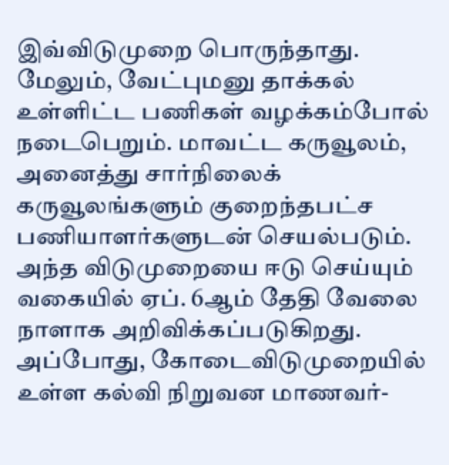இவ்விடுமுறை பொருந்தாது. மேலும், வேட்புமனு தாக்கல் உள்ளிட்ட பணிகள் வழக்கம்போல் நடைபெறும். மாவட்ட கருவூலம், அனைத்து சார்நிலைக் கருவூலங்களும் குறைந்தபட்ச பணியாளர்களுடன் செயல்படும். அந்த விடுமுறையை ஈடு செய்யும் வகையில் ஏப். 6ஆம் தேதி வேலை நாளாக அறிவிக்கப்படுகிறது. அப்போது, கோடைவிடுமுறையில் உள்ள கல்வி நிறுவன மாணவர்-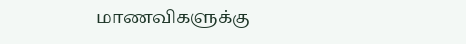மாணவிகளுக்கு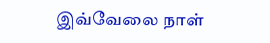இவ்வேலை நாள்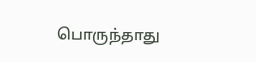பொருந்தாது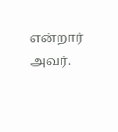என்றார் அவர்.